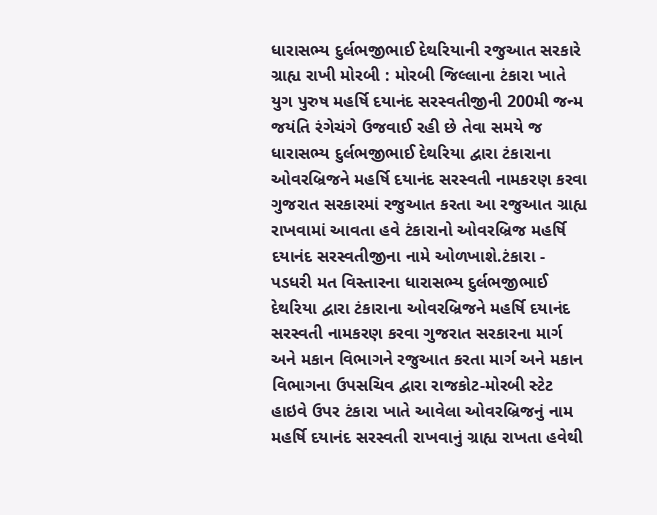ધારાસભ્ય દુર્લભજીભાઈ દેથરિયાની રજુઆત સરકારે ગ્રાહ્ય રાખી મોરબી : મોરબી જિલ્લાના ટંકારા ખાતે યુગ પુરુષ મહર્ષિ દયાનંદ સરસ્વતીજીની 200મી જન્મ જયંતિ રંગેચંગે ઉજવાઈ રહી છે તેવા સમયે જ ધારાસભ્ય દુર્લભજીભાઈ દેથરિયા દ્વારા ટંકારાના ઓવરબ્રિજને મહર્ષિ દયાનંદ સરસ્વતી નામકરણ કરવા ગુજરાત સરકારમાં રજુઆત કરતા આ રજુઆત ગ્રાહ્ય રાખવામાં આવતા હવે ટંકારાનો ઓવરબ્રિજ મહર્ષિ દયાનંદ સરસ્વતીજીના નામે ઓળખાશે.ટંકારા - પડધરી મત વિસ્તારના ધારાસભ્ય દુર્લભજીભાઈ દેથરિયા દ્વારા ટંકારાના ઓવરબ્રિજને મહર્ષિ દયાનંદ સરસ્વતી નામકરણ કરવા ગુજરાત સરકારના માર્ગ અને મકાન વિભાગને રજુઆત કરતા માર્ગ અને મકાન વિભાગના ઉપસચિવ દ્વારા રાજકોટ-મોરબી સ્ટેટ હાઇવે ઉપર ટંકારા ખાતે આવેલા ઓવરબ્રિજનું નામ મહર્ષિ દયાનંદ સરસ્વતી રાખવાનું ગ્રાહ્ય રાખતા હવેથી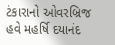ટંકારાનો ઓવરબ્રિજ હવે મહર્ષિ દયાનંદ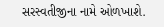સરસ્વતીજીના નામે ઓળખાશે.